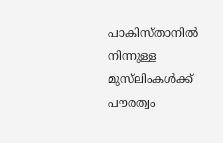പാകിസ്താനില്‍ നിന്നുള്ള മുസ്‌ലിംകള്‍ക്ക് പൗരത്വം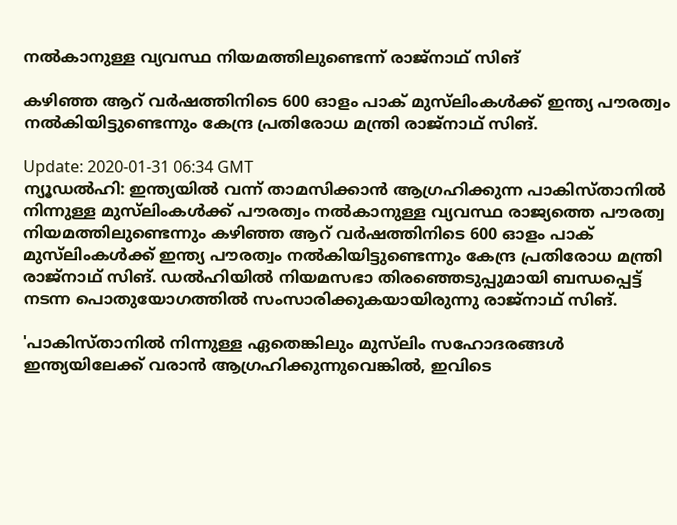നല്‍കാനുള്ള വ്യവസ്ഥ നിയമത്തിലുണ്ടെന്ന് രാജ്‌നാഥ് സിങ്

കഴിഞ്ഞ ആറ് വര്‍ഷത്തിനിടെ 600 ഓളം പാക് മുസ്‌ലിംകള്‍ക്ക് ഇന്ത്യ പൗരത്വം നല്‍കിയിട്ടുണ്ടെന്നും കേന്ദ്ര പ്രതിരോധ മന്ത്രി രാജ്‌നാഥ് സിങ്.

Update: 2020-01-31 06:34 GMT
ന്യൂഡല്‍ഹി: ഇന്ത്യയില്‍ വന്ന് താമസിക്കാന്‍ ആഗ്രഹിക്കുന്ന പാകിസ്താനില്‍ നിന്നുള്ള മുസ്‌ലിംകള്‍ക്ക് പൗരത്വം നല്‍കാനുള്ള വ്യവസ്ഥ രാജ്യത്തെ പൗരത്വ നിയമത്തിലുണ്ടെന്നും കഴിഞ്ഞ ആറ് വര്‍ഷത്തിനിടെ 600 ഓളം പാക് മുസ്‌ലിംകള്‍ക്ക് ഇന്ത്യ പൗരത്വം നല്‍കിയിട്ടുണ്ടെന്നും കേന്ദ്ര പ്രതിരോധ മന്ത്രി രാജ്‌നാഥ് സിങ്. ഡല്‍ഹിയില്‍ നിയമസഭാ തിരഞ്ഞെടുപ്പുമായി ബന്ധപ്പെട്ട് നടന്ന പൊതുയോഗത്തില്‍ സംസാരിക്കുകയായിരുന്നു രാജ്‌നാഥ് സിങ്.

'പാകിസ്താനില്‍ നിന്നുള്ള ഏതെങ്കിലും മുസ്‌ലിം സഹോദരങ്ങള്‍ ഇന്ത്യയിലേക്ക് വരാന്‍ ആഗ്രഹിക്കുന്നുവെങ്കില്‍, ഇവിടെ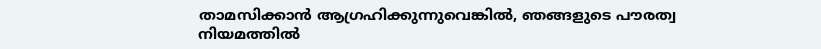താമസിക്കാന്‍ ആഗ്രഹിക്കുന്നുവെങ്കില്‍, ഞങ്ങളുടെ പൗരത്വ നിയമത്തില്‍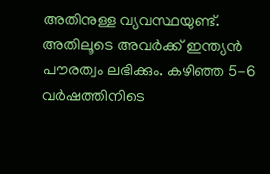അതിനുള്ള വ്യവസ്ഥയുണ്ട്. അതിലൂടെ അവര്‍ക്ക് ഇന്ത്യന്‍ പൗരത്വം ലഭിക്കും. കഴിഞ്ഞ 5-6 വര്‍ഷത്തിനിടെ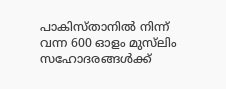പാകിസ്താനില്‍ നിന്ന് വന്ന 600 ഓളം മുസ്‌ലിം സഹോദരങ്ങള്‍ക്ക്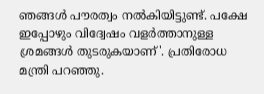ഞങ്ങള്‍ പൗരത്വം നല്‍കിയിട്ടുണ്ട്. പക്ഷേ ഇപ്പോഴും വിദ്വേഷം വളര്‍ത്താനുള്ള ശ്രമങ്ങള്‍ തുടരുകയാണ്'. പ്രതിരോധ മന്ത്രി പറഞ്ഞു.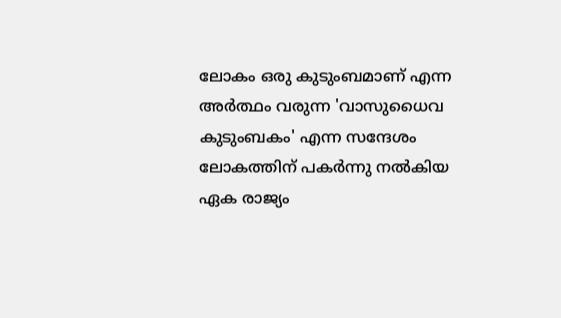ലോകം ഒരു കുടുംബമാണ് എന്ന അര്‍ത്ഥം വരുന്ന 'വാസുധൈവ കുടുംബകം' എന്ന സന്ദേശം ലോകത്തിന് പകര്‍ന്നു നല്‍കിയ ഏക രാജ്യം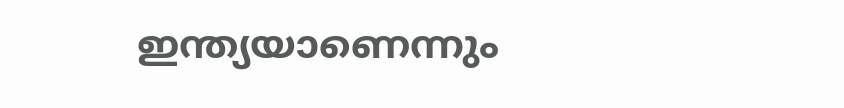ഇന്ത്യയാണെന്നും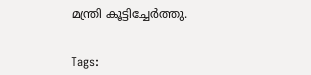മന്ത്രി കൂട്ടിച്ചേര്‍ത്തു.


Tags: